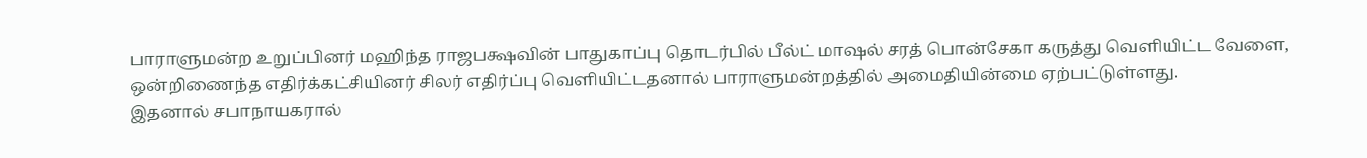பாராளுமன்ற உறுப்பினர் மஹிந்த ராஜபக்ஷவின் பாதுகாப்பு தொடர்பில் பீல்ட் மாஷல் சரத் பொன்சேகா கருத்து வௌியிட்ட வேளை, ஒன்றிணைந்த எதிர்க்கட்சியினர் சிலர் எதிர்ப்பு வௌியிட்டதனால் பாராளுமன்றத்தில் அமைதியின்மை ஏற்பட்டுள்ளது.
இதனால் சபாநாயகரால்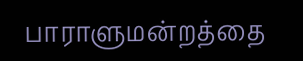பாராளுமன்றத்தை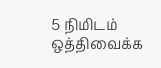5 நிமிடம் ஒத்திவைக்க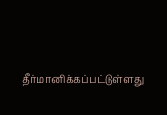தீர்மானிக்கப்பட்டுள்ளது